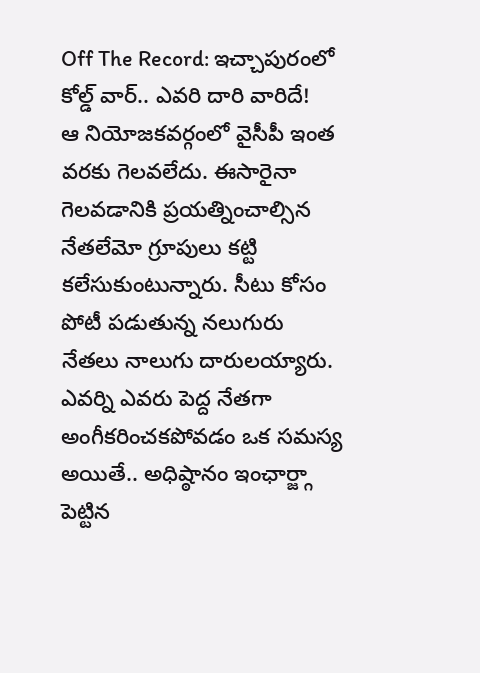Off The Record: ఇచ్చాపురంలో కోల్డ్ వార్.. ఎవరి దారి వారిదే!
ఆ నియోజకవర్గంలో వైసీపీ ఇంత వరకు గెలవలేదు. ఈసారైనా గెలవడానికి ప్రయత్నించాల్సిన నేతలేమో గ్రూపులు కట్టి కలేసుకుంటున్నారు. సీటు కోసం పోటీ పడుతున్న నలుగురు నేతలు నాలుగు దారులయ్యారు. ఎవర్ని ఎవరు పెద్ద నేతగా అంగీకరించకపోవడం ఒక సమస్య అయితే.. అధిష్ఠానం ఇంఛార్జ్గా పెట్టిన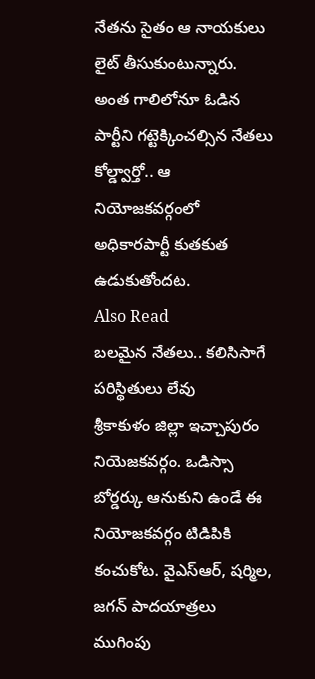నేతను సైతం ఆ నాయకులు లైట్ తీసుకుంటున్నారు. అంత గాలిలోనూ ఓడిన పార్టీని గట్టెక్కించల్సిన నేతలు కోల్డ్వార్తో.. ఆ నియోజకవర్గంలో అధికారపార్టీ కుతకుత ఉడుకుతోందట.
Also Read
బలమైన నేతలు.. కలిసిసాగే పరిస్థితులు లేవు
శ్రీకాకుళం జిల్లా ఇచ్చాపురం నియెజకవర్గం. ఒడిస్సా బోర్డర్కు ఆనుకుని ఉండే ఈ నియోజకవర్గం టిడిపికి కంచుకోట. వైఎస్ఆర్, షర్మిల, జగన్ పాదయాత్రలు ముగింపు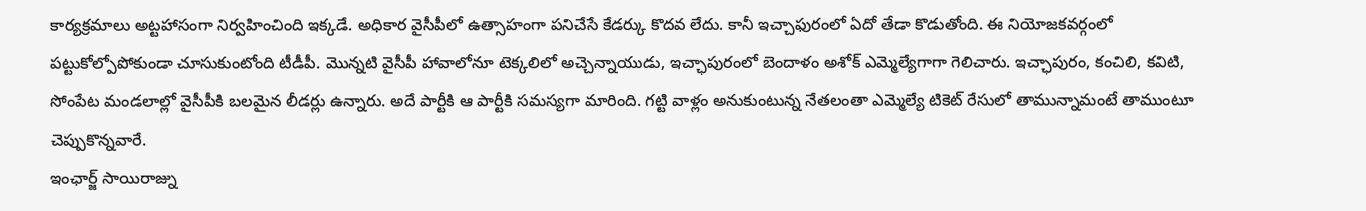కార్యక్రమాలు అట్టహాసంగా నిర్వహించింది ఇక్కడే. అధికార వైసీపీలో ఉత్సాహంగా పనిచేసే కేడర్కు కొదవ లేదు. కానీ ఇచ్చాఫురంలో ఏదో తేడా కొడుతోంది. ఈ నియోజకవర్గంలో పట్టుకోల్పోపోకుండా చూసుకుంటోంది టీడీపీ. మొన్నటి వైసీపీ హావాలోనూ టెక్కలిలో అచ్చెన్నాయుడు, ఇచ్ఛాపురంలో బెందాళం అశోక్ ఎమ్మెల్యేగాగా గెలిచారు. ఇచ్ఛాపురం, కంచిలి, కవిటి, సోంపేట మండలాల్లో వైసీపీకి బలమైన లీడర్లు ఉన్నారు. అదే పార్టీకి ఆ పార్టీకి సమస్యగా మారింది. గట్టి వాళ్లం అనుకుంటున్న నేతలంతా ఎమ్మెల్యే టికెట్ రేసులో తామున్నామంటే తాముంటూ చెప్పుకొన్నవారే.
ఇంఛార్జ్ సాయిరాజ్ను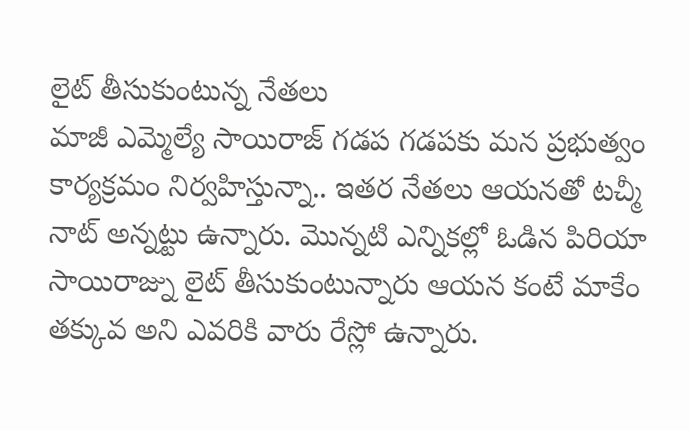లైట్ తీసుకుంటున్న నేతలు
మాజీ ఎమ్మెల్యే సాయిరాజ్ గడప గడపకు మన ప్రభుత్వం కార్యక్రమం నిర్వహిస్తున్నా.. ఇతర నేతలు ఆయనతో టచ్మీ నాట్ అన్నట్టు ఉన్నారు. మొన్నటి ఎన్నికల్లో ఓడిన పిరియా సాయిరాజ్ను లైట్ తీసుకుంటున్నారు ఆయన కంటే మాకేం తక్కువ అని ఎవరికి వారు రేస్లో ఉన్నారు.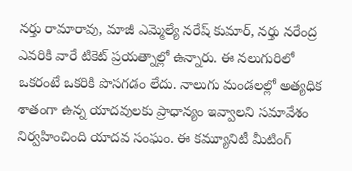నర్తు రామారావు, మాజీ ఎమ్మెల్యే నరేష్ కుమార్, నర్తు నరేంద్ర ఎవరికి వారే టికెట్ ప్రయత్నాల్లో ఉన్నారు. ఈ నలుగురిలో ఒకరంటే ఒకరికి పొసగడం లేదు. నాలుగు మండలల్లో అత్యధిక శాతంగా ఉన్న యాదవులకు ప్రాధాన్యం ఇవ్వాలని సమావేశం నిర్వహించింది యాదవ సంఘం. ఈ కమ్యూనిటీ మీటింగ్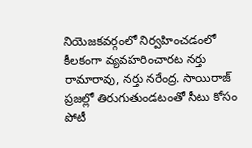నియెజకవర్గంలో నిర్వహించడంలో కీలకంగా వ్యవహరించారట నర్తు రామారావు, నర్తు నరేంద్ర. సాయిరాజ్ ప్రజల్లో తిరుగుతుండటంతో సీటు కోసం పోటీ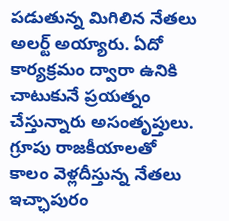పడుతున్న మిగిలిన నేతలు అలర్ట్ అయ్యారు. ఏదో కార్యక్రమం ద్వారా ఉనికి చాటుకునే ప్రయత్నం చేస్తున్నారు అసంతృప్తులు.
గ్రూపు రాజకీయాలతో కాలం వెళ్లదీస్తున్న నేతలు
ఇచ్ఛాపురం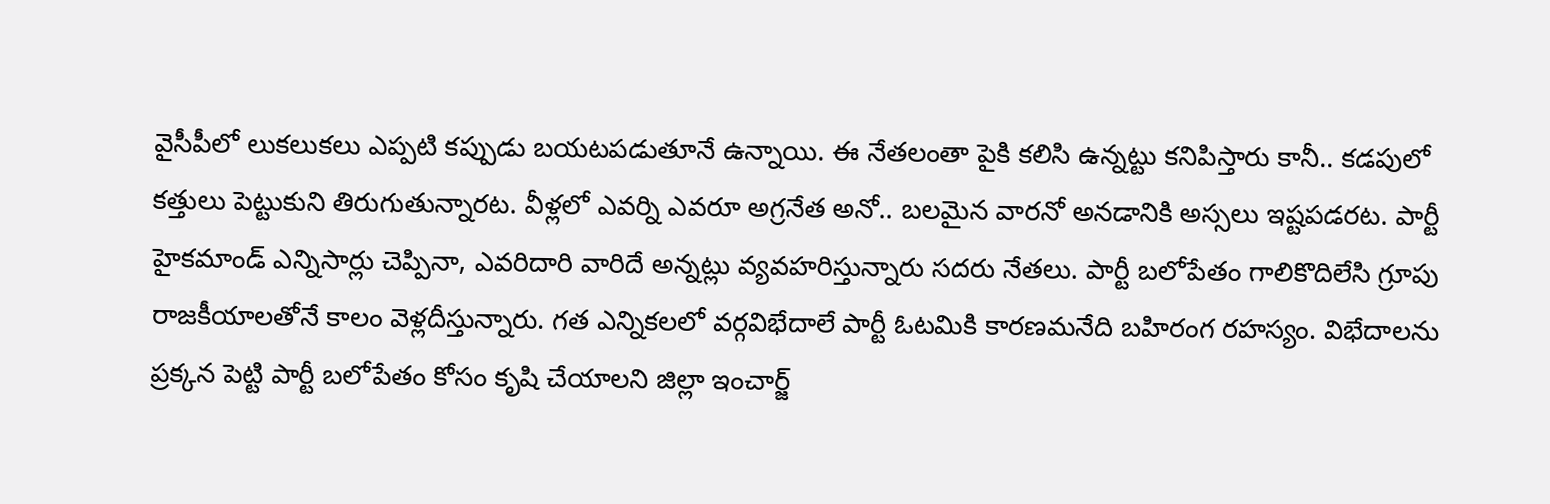వైసీపీలో లుకలుకలు ఎప్పటి కప్పుడు బయటపడుతూనే ఉన్నాయి. ఈ నేతలంతా పైకి కలిసి ఉన్నట్టు కనిపిస్తారు కానీ.. కడపులో కత్తులు పెట్టుకుని తిరుగుతున్నారట. వీళ్లలో ఎవర్ని ఎవరూ అగ్రనేత అనో.. బలమైన వారనో అనడానికి అస్సలు ఇష్టపడరట. పార్టీ హైకమాండ్ ఎన్నిసార్లు చెప్పినా, ఎవరిదారి వారిదే అన్నట్లు వ్యవహరిస్తున్నారు సదరు నేతలు. పార్టీ బలోపేతం గాలికొదిలేసి గ్రూపు రాజకీయాలతోనే కాలం వెళ్లదీస్తున్నారు. గత ఎన్నికలలో వర్గవిభేదాలే పార్టీ ఓటమికి కారణమనేది బహిరంగ రహస్యం. విభేదాలను ప్రక్కన పెట్టి పార్టీ బలోపేతం కోసం కృషి చేయాలని జిల్లా ఇంచార్జ్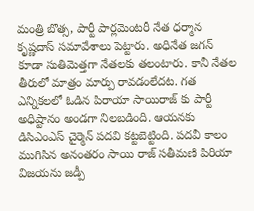మంత్రి బొత్స, పార్టీ పార్లమెంటరీ నేత ధర్మాన కృష్ణదాస్ సమావేశాలు పెట్టారు. అధినేత జగన్ కూడా సుతిమెత్తగా నేతలకు తలంటారు. కానీ నేతల తీరులో మాత్రం మార్పు రావడంలేదట. గత ఎన్నికలలో ఓడిన పిరాయా సాయిరాజ్ కు పార్టీ అధిష్టానం అండగా నిలబడింది. ఆయనకు డిసిఎంఎస్ చైర్మెన్ పదవి కట్టబెట్టింది. పదవీ కాలం ముగిసిన అనంతరం సాయి రాజ్ సతీమణి పిరియా విజయను జడ్పీ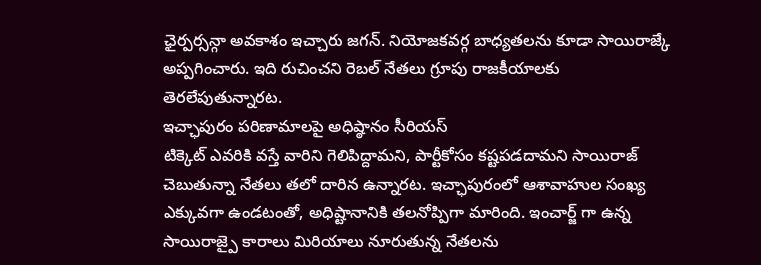ఛైర్పర్సన్గా అవకాశం ఇచ్చారు జగన్. నియోజకవర్గ బాధ్యతలను కూడా సాయిరాజ్కే అప్పగించారు. ఇది రుచించని రెబల్ నేతలు గ్రూపు రాజకీయాలకు తెరలేపుతున్నారట.
ఇచ్ఛాపురం పరిణామాలపై అధిష్ఠానం సీరియస్
టిక్కెట్ ఎవరికి వస్తే వారిని గెలిపిద్దామని, పార్టీకోసం కష్టపడదామని సాయిరాజ్ చెబుతున్నా నేతలు తలో దారిన ఉన్నారట. ఇచ్ఛాపురంలో ఆశావాహుల సంఖ్య ఎక్కువగా ఉండటంతో, అధిష్టానానికి తలనోప్పిగా మారింది. ఇంచార్జ్ గా ఉన్న సాయిరాజ్పై కారాలు మిరియాలు నూరుతున్న నేతలను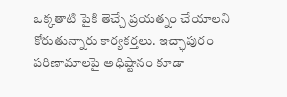ఒక్కతాటి పైకి తెచ్చే ప్రయత్నం చేయాలని కోరుతున్నారు కార్యకర్తలు. ఇచ్ఛాపురం పరిణామాలపై అధిష్టానం కూడా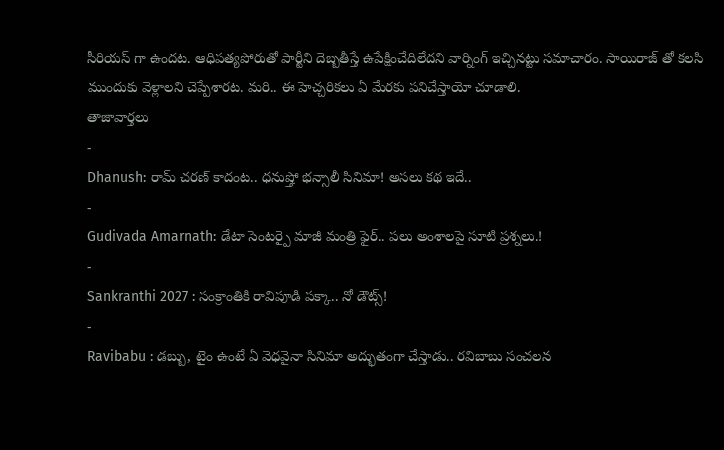సీరియస్ గా ఉందట. ఆధిపత్యపోరుతో పార్టీని దెబ్బతీస్తే ఉపేక్షించేదిలేదని వార్నింగ్ ఇచ్చినట్టు సమాచారం. సాయిరాజ్ తో కలసి ముందుకు వెళ్లాలని చెప్పేశారట. మరి.. ఈ హెచ్చరికలు ఏ మేరకు పనిచేస్తాయో చూడాలి.
తాజావార్తలు
-
Dhanush: రామ్ చరణ్ కాదంట.. ధనుష్తో భన్సాలీ సినిమా! అసలు కథ ఇదే..
-
Gudivada Amarnath: డేటా సెంటర్పై మాజీ మంత్రి ఫైర్.. పలు అంశాలపై సూటి ప్రశ్నలు.!
-
Sankranthi 2027 : సంక్రాంతికి రావిపూడి పక్కా.. నో డౌట్స్!
-
Ravibabu : డబ్బు, టైం ఉంటే ఏ వెధవైనా సినిమా అద్భుతంగా చేస్తాడు.. రవిబాబు సంచలన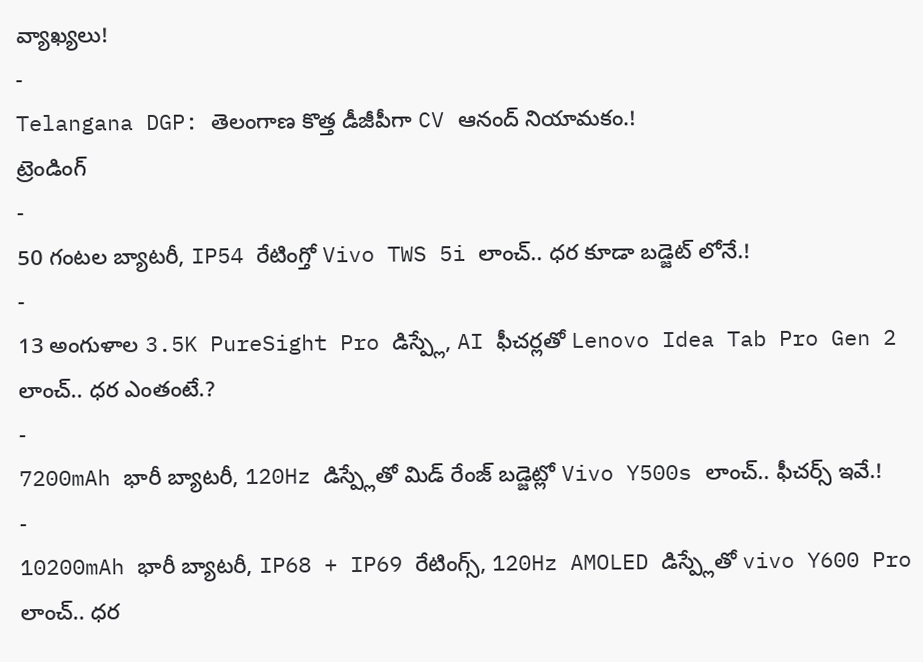వ్యాఖ్యలు!
-
Telangana DGP: తెలంగాణ కొత్త డీజీపీగా CV ఆనంద్ నియామకం.!
ట్రెండింగ్
-
50 గంటల బ్యాటరీ, IP54 రేటింగ్తో Vivo TWS 5i లాంచ్.. ధర కూడా బడ్జెట్ లోనే.!
-
13 అంగుళాల 3.5K PureSight Pro డిస్ప్లే, AI ఫీచర్లతో Lenovo Idea Tab Pro Gen 2 లాంచ్.. ధర ఎంతంటే.?
-
7200mAh భారీ బ్యాటరీ, 120Hz డిస్ప్లేతో మిడ్ రేంజ్ బడ్జెట్లో Vivo Y500s లాంచ్.. ఫీచర్స్ ఇవే.!
-
10200mAh భారీ బ్యాటరీ, IP68 + IP69 రేటింగ్స్, 120Hz AMOLED డిస్ప్లేతో vivo Y600 Pro లాంచ్.. ధర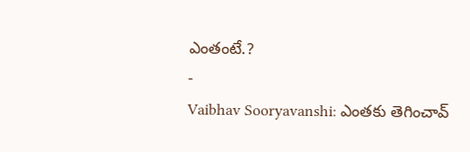ఎంతంటే.?
-
Vaibhav Sooryavanshi: ఎంతకు తెగించావ్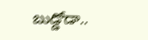బుడ్డోడా..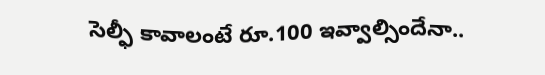సెల్ఫీ కావాలంటే రూ.100 ఇవ్వాల్సిందేనా..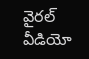వైరల్ వీడియో